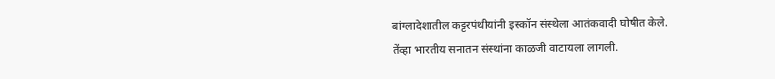बांग्लादेशातील कट्टरपंथीयांनी इस्कॉन संस्थेला आतंकवादी घोषीत केले.
तेंव्हा भारतीय सनातन संस्थांना काळजी वाटायला लागली.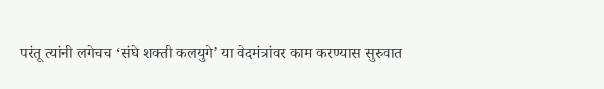परंतू त्यांनी लगेचच ‘संघे शक्ती कलयुगे’ या वेदमंत्रांवर काम करण्यास सुरुवात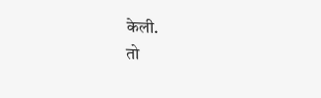केली.
तो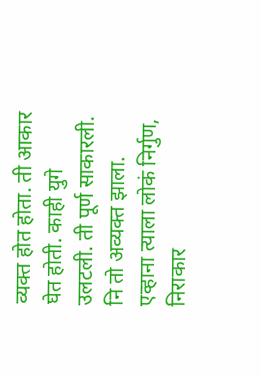व्यक्त होत होता. ती आकार घेत होती. काही युगे उलटली. ती पूर्ण साकारली. नि तो अव्यक्त झाला. एव्हाना त्याला लोकं निर्गुण, निराकार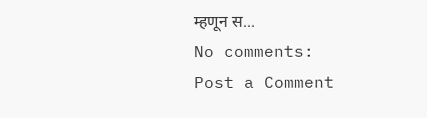म्हणून स...
No comments:
Post a Comment